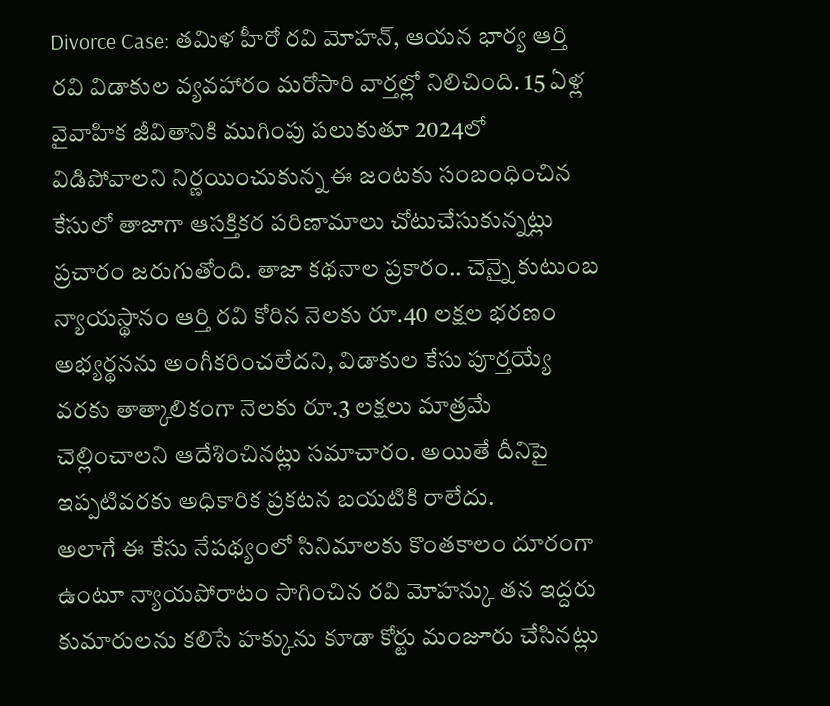Divorce Case: తమిళ హీరో రవి మోహన్, ఆయన భార్య ఆర్తి రవి విడాకుల వ్యవహారం మరోసారి వార్తల్లో నిలిచింది. 15 ఏళ్ల వైవాహిక జీవితానికి ముగింపు పలుకుతూ 2024లో విడిపోవాలని నిర్ణయించుకున్న ఈ జంటకు సంబంధించిన కేసులో తాజాగా ఆసక్తికర పరిణామాలు చోటుచేసుకున్నట్లు ప్రచారం జరుగుతోంది. తాజా కథనాల ప్రకారం.. చెన్నై కుటుంబ న్యాయస్థానం ఆర్తి రవి కోరిన నెలకు రూ.40 లక్షల భరణం అభ్యర్థనను అంగీకరించలేదని, విడాకుల కేసు పూర్తయ్యే వరకు తాత్కాలికంగా నెలకు రూ.3 లక్షలు మాత్రమే చెల్లించాలని ఆదేశించినట్లు సమాచారం. అయితే దీనిపై ఇప్పటివరకు అధికారిక ప్రకటన బయటికి రాలేదు.
అలాగే ఈ కేసు నేపథ్యంలో సినిమాలకు కొంతకాలం దూరంగా ఉంటూ న్యాయపోరాటం సాగించిన రవి మోహన్కు తన ఇద్దరు కుమారులను కలిసే హక్కును కూడా కోర్టు మంజూరు చేసినట్లు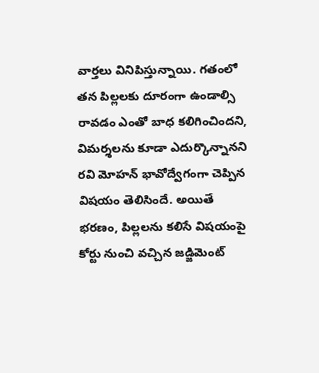వార్తలు వినిపిస్తున్నాయి. గతంలో తన పిల్లలకు దూరంగా ఉండాల్సి రావడం ఎంతో బాధ కలిగించిందని, విమర్శలను కూడా ఎదుర్కొన్నానని రవి మోహన్ భావోద్వేగంగా చెప్పిన విషయం తెలిసిందే. అయితే భరణం, పిల్లలను కలిసే విషయంపై కోర్టు నుంచి వచ్చిన జడ్జిమెంట్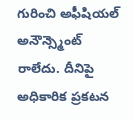గురించి అఫీషియల్ అనౌన్స్మెంట్ రాలేదు. దీనిపై అధికారిక ప్రకటన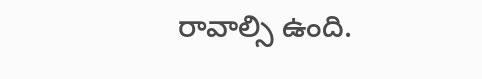రావాల్సి ఉంది.